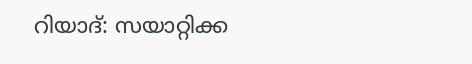റിയാദ്: സയാറ്റിക്ക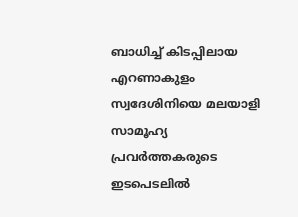ബാധിച്ച് കിടപ്പിലായ എറണാകുളം സ്വദേശിനിയെ മലയാളി സാമൂഹ്യ പ്രവർത്തകരുടെ ഇടപെടലിൽ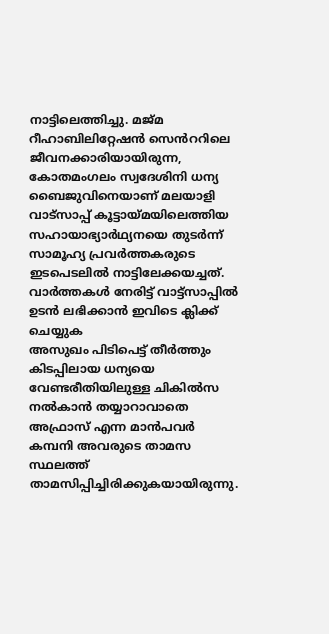നാട്ടിലെത്തിച്ചു. മജ്മ റീഹാബിലിറ്റേഷൻ സെൻററിലെ ജീവനക്കാരിയായിരുന്ന, കോതമംഗലം സ്വദേശിനി ധന്യ ബൈജുവിനെയാണ് മലയാളി വാട്സാപ്പ് കൂട്ടായ്മയിലെത്തിയ സഹായാഭ്യാർഥ്യനയെ തുടർന്ന് സാമൂഹ്യ പ്രവർത്തകരുടെ ഇടപെടലിൽ നാട്ടിലേക്കയച്ചത്.
വാർത്തകൾ നേരിട്ട് വാട്ട്സാപ്പിൽ ഉടൻ ലഭിക്കാൻ ഇവിടെ ക്ലിക്ക് ചെയ്യുക
അസുഖം പിടിപെട്ട് തീർത്തും കിടപ്പിലായ ധന്യയെ വേണ്ടരീതിയിലുള്ള ചികിൽസ നൽകാൻ തയ്യാറാവാതെ അഫ്രാസ് എന്ന മാൻപവർ കമ്പനി അവരുടെ താമസ സ്ഥലത്ത് താമസിപ്പിച്ചിരിക്കുകയായിരുന്നു.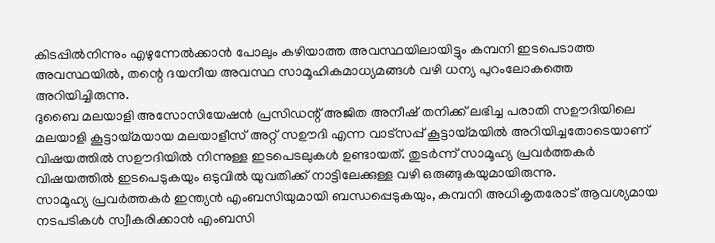കിടപ്പിൽനിന്നും എഴുന്നേൽക്കാൻ പോലും കഴിയാത്ത അവസ്ഥയിലായിട്ടും കമ്പനി ഇടപെടാത്ത അവസ്ഥയിൽ, തന്റെ ദയനീയ അവസ്ഥ സാമൂഹികമാധ്യമങ്ങൾ വഴി ധന്യ പുറംലോകത്തെ അറിയിച്ചിരുന്നു.
ദുബൈ മലയാളി അസോസിയേഷൻ പ്രസിഡന്റ് അജിത അനീഷ് തനിക്ക് ലഭിച്ച പരാതി സഊദിയിലെ മലയാളി കൂട്ടായ്മയായ മലയാളീസ് അറ്റ് സഊദി എന്ന വാട്സപ്പ് കൂട്ടായ്മയിൽ അറിയിച്ചതോടെയാണ് വിഷയത്തിൽ സഊദിയിൽ നിന്നുള്ള ഇടപെടലുകൾ ഉണ്ടായത്. തുടർന്ന് സാമൂഹ്യ പ്രവർത്തകർ വിഷയത്തിൽ ഇടപെടുകയും ഒടുവിൽ യുവതിക്ക് നാട്ടിലേക്കുള്ള വഴി ഒരുങ്ങുകയുമായിരുന്നു.
സാമൂഹ്യ പ്രവർത്തകർ ഇന്ത്യൻ എംബസിയുമായി ബന്ധപ്പെടുകയും, കമ്പനി അധികൃതരോട് ആവശ്യമായ നടപടികൾ സ്വീകരിക്കാൻ എംബസി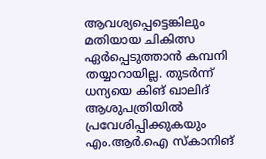ആവശ്യപ്പെട്ടെങ്കിലും മതിയായ ചികിത്സ ഏർപ്പെടുത്താൻ കമ്പനി തയ്യാറായില്ല. തുടർന്ന് ധന്യയെ കിങ് ഖാലിദ് ആശുപത്രിയിൽ പ്രവേശിപ്പിക്കുകയും എം.ആർ.ഐ സ്കാനിങ്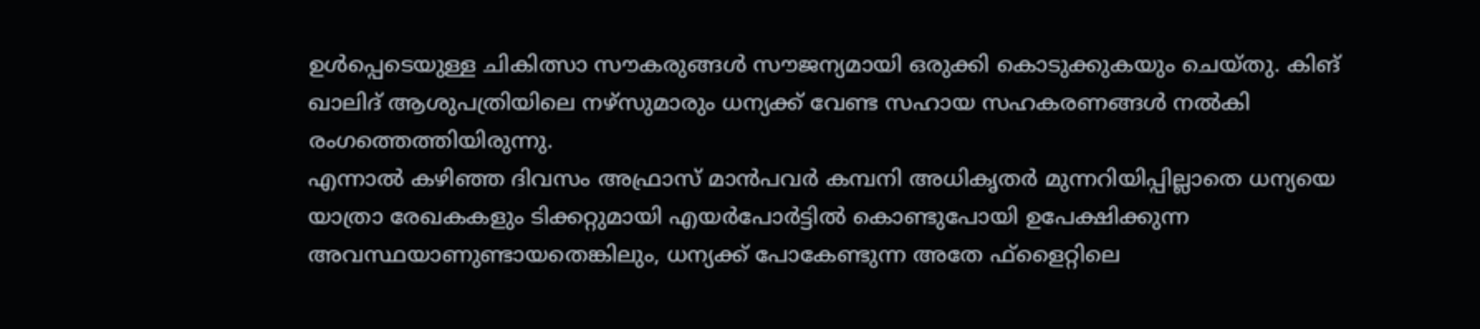ഉൾപ്പെടെയുള്ള ചികിത്സാ സൗകരുങ്ങൾ സൗജന്യമായി ഒരുക്കി കൊടുക്കുകയും ചെയ്തു. കിങ് ഖാലിദ് ആശുപത്രിയിലെ നഴ്സുമാരും ധന്യക്ക് വേണ്ട സഹായ സഹകരണങ്ങൾ നൽകി രംഗത്തെത്തിയിരുന്നു.
എന്നാൽ കഴിഞ്ഞ ദിവസം അഫ്രാസ് മാൻപവർ കമ്പനി അധികൃതർ മുന്നറിയിപ്പില്ലാതെ ധന്യയെ യാത്രാ രേഖകകളും ടിക്കറ്റുമായി എയർപോർട്ടിൽ കൊണ്ടുപോയി ഉപേക്ഷിക്കുന്ന അവസ്ഥയാണുണ്ടായതെങ്കിലും, ധന്യക്ക് പോകേണ്ടുന്ന അതേ ഫ്ളൈറ്റിലെ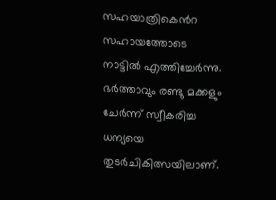സഹയാത്രികെൻറ സഹായത്തോടെ നാട്ടിൽ എത്തിച്ചേർന്നു. ഭർത്താവും രണ്ടു മക്കളും ചേർന്ന് സ്വീകരിച്ച ധന്യയെ തുടർചികിത്സയിലാണ്.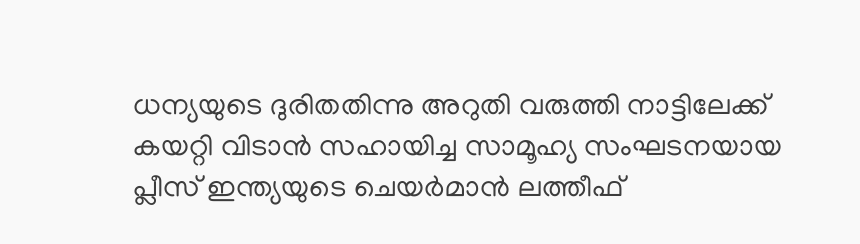ധന്യയുടെ ദുരിതതിന്നു അറുതി വരുത്തി നാട്ടിലേക്ക് കയറ്റി വിടാൻ സഹായിച്ച സാമൂഹ്യ സംഘടനയായ പ്ലീസ് ഇന്ത്യയുടെ ചെയർമാൻ ലത്തീഫ്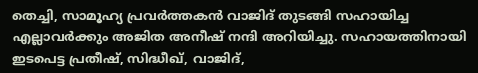തെച്ചി, സാമൂഹ്യ പ്രവർത്തകൻ വാജിദ് തുടങ്ങി സഹായിച്ച എല്ലാവർക്കും അജിത അനീഷ് നന്ദി അറിയിച്ചു. സഹായത്തിനായി ഇടപെട്ട പ്രതീഷ്, സിദ്ധീഖ്, വാജിദ്,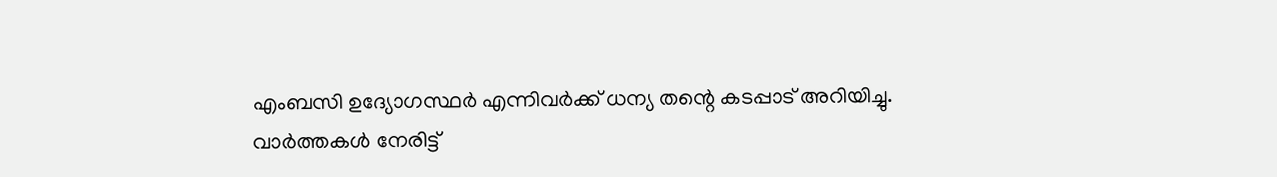എംബസി ഉദ്യോഗസ്ഥർ എന്നിവർക്ക് ധന്യ തന്റെ കടപ്പാട് അറിയിച്ചു.
വാർത്തകൾ നേരിട്ട്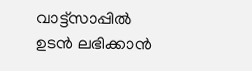വാട്ട്സാപ്പിൽ ഉടൻ ലഭിക്കാൻ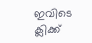ഇവിടെ ക്ലിക്ക്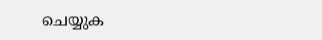ചെയ്യുക